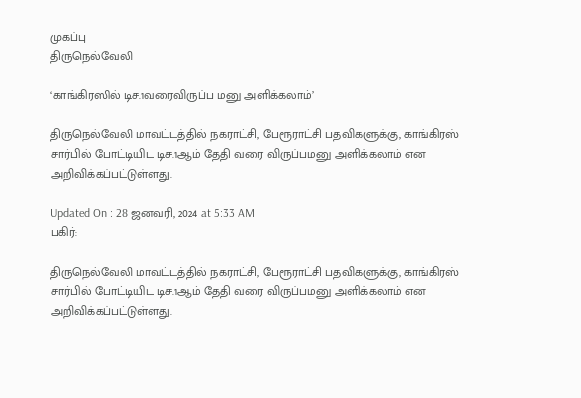முகப்பு
திருநெல்வேலி

‘காங்கிரஸில் டிச.1வரைவிருப்ப மனு அளிக்கலாம்’

திருநெல்வேலி மாவட்டத்தில் நகராட்சி, பேரூராட்சி பதவிகளுக்கு, காங்கிரஸ் சார்பில் போட்டியிட டிச.1ஆம் தேதி வரை விருப்பமனு அளிக்கலாம் என அறிவிக்கப்பட்டுள்ளது.

Updated On : 28 ஜனவரி, 2024 at 5:33 AM
பகிர்:

திருநெல்வேலி மாவட்டத்தில் நகராட்சி, பேரூராட்சி பதவிகளுக்கு, காங்கிரஸ் சார்பில் போட்டியிட டிச.1ஆம் தேதி வரை விருப்பமனு அளிக்கலாம் என அறிவிக்கப்பட்டுள்ளது.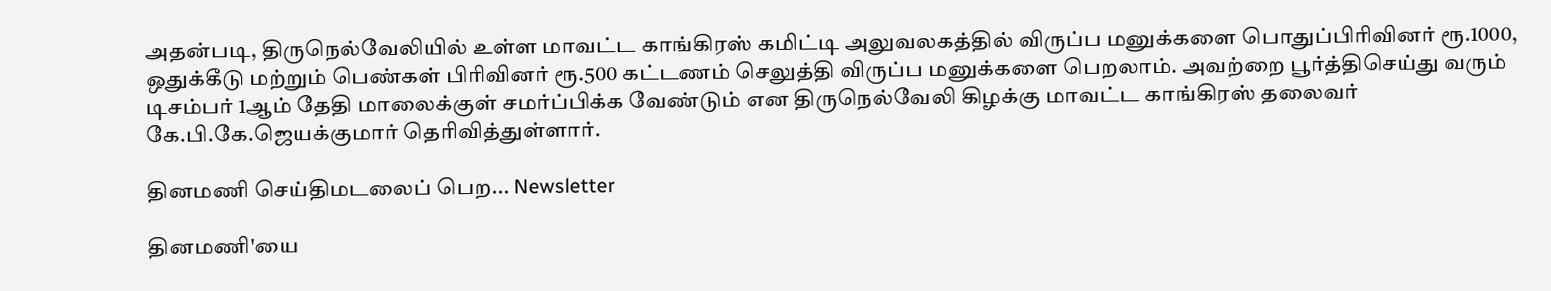அதன்படி, திருநெல்வேலியில் உள்ள மாவட்ட காங்கிரஸ் கமிட்டி அலுவலகத்தில் விருப்ப மனுக்களை பொதுப்பிரிவினர் ரூ.1000, ஒதுக்கீடு மற்றும் பெண்கள் பிரிவினர் ரூ.500 கட்டணம் செலுத்தி விருப்ப மனுக்களை பெறலாம். அவற்றை பூர்த்திசெய்து வரும் டிசம்பர் 1ஆம் தேதி மாலைக்குள் சமர்ப்பிக்க வேண்டும் என திருநெல்வேலி கிழக்கு மாவட்ட காங்கிரஸ் தலைவர் கே.பி.கே.ஜெயக்குமார் தெரிவித்துள்ளார்.

தினமணி செய்திமடலைப் பெற... Newsletter

தினமணி'யை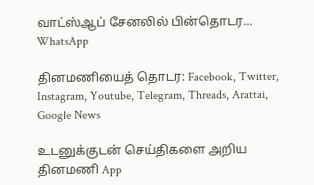வாட்ஸ்ஆப் சேனலில் பின்தொடர... WhatsApp

தினமணியைத் தொடர: Facebook, Twitter, Instagram, Youtube, Telegram, Threads, Arattai, Google News

உடனுக்குடன் செய்திகளை அறிய தினமணி App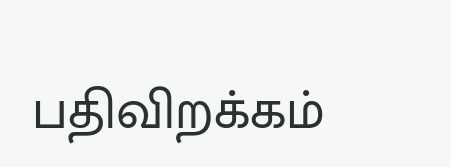பதிவிறக்கம்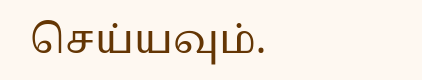செய்யவும்.